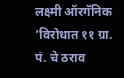लक्ष्मी ऑरगॅनिक ’विरोधात ११ ग्रा. पं. चे ठराव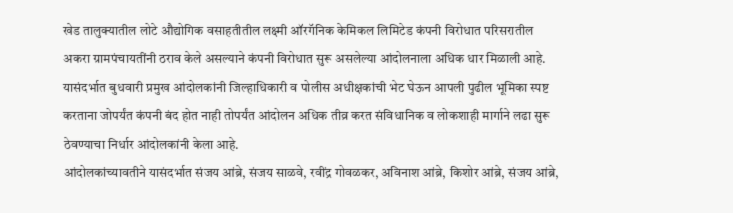खेड तालुक्यातील लोटे औद्योगिक वसाहतीतील लक्ष्मी ऑरगॅनिक केमिकल लिमिटेड कंपनी विरोधात परिसरातील अकरा ग्रामपंचायतींनी ठराव केले असल्याने कंपनी विरोधात सुरू असलेल्या आंदोलनाला अधिक धार मिळाली आहे. यासंदर्भात बुधवारी प्रमुख आंदोलकांनी जिल्हाधिकारी व पोलीस अधीक्षकांची भेट घेऊन आपली पुढील भूमिका स्पष्ट करताना जोपर्यंत कंपनी बंद होत नाही तोपर्यंत आंदोलन अधिक तीव्र करत संविधानिक व लोकशाही मार्गाने लढा सुरू ठेवण्याचा निर्धार आंदोलकांनी केला आहे.
आंदोलकांच्यावतीने यासंदर्भात संजय आंब्रे, संजय साळवे, रवींद्र गोवळकर, अविनाश आंब्रे, किशोर आंब्रे, संजय आंब्रे,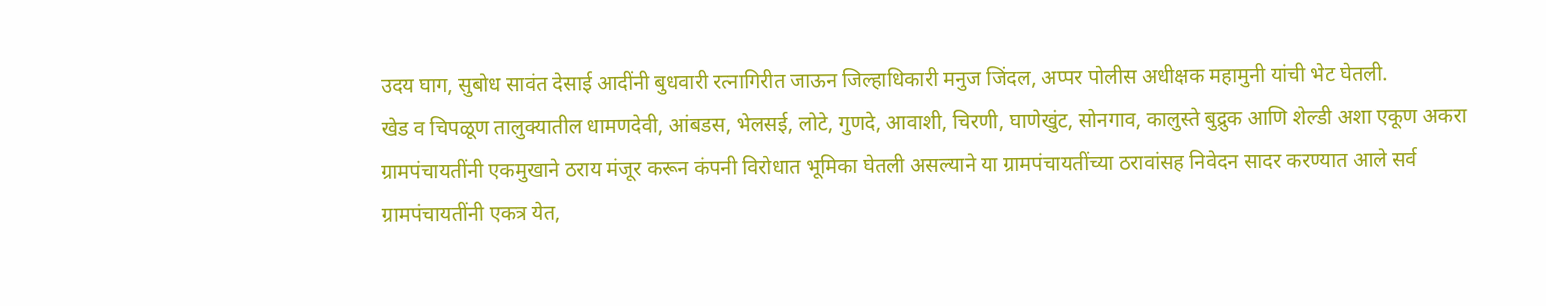उदय घाग, सुबोध सावंत देसाई आदींनी बुधवारी रत्नागिरीत जाऊन जिल्हाधिकारी मनुज जिंदल, अप्पर पोलीस अधीक्षक महामुनी यांची भेट घेतली.
खेड व चिपळूण तालुक्यातील धामणदेवी, आंबडस, भेलसई, लोटे, गुणदे, आवाशी, चिरणी, घाणेखुंट, सोनगाव, कालुस्ते बुद्रुक आणि शेल्डी अशा एकूण अकरा ग्रामपंचायतींनी एकमुखाने ठराय मंजूर करून कंपनी विरोधात भूमिका घेतली असल्याने या ग्रामपंचायतींच्या ठरावांसह निवेदन सादर करण्यात आले सर्व ग्रामपंचायतींनी एकत्र येत,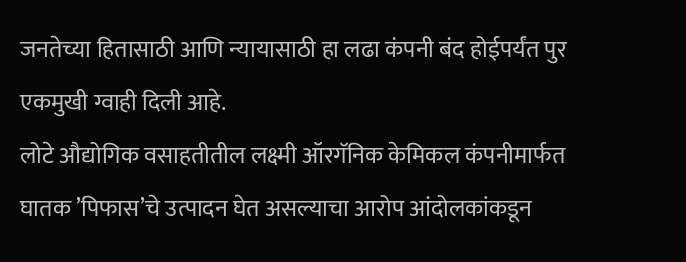जनतेच्या हितासाठी आणि न्यायासाठी हा लढा कंपनी बंद होईपर्यंत पुर एकमुखी ग्वाही दिली आहे.
लोटे औद्योगिक वसाहतीतील लक्ष्मी ऑरगॅनिक केमिकल कंपनीमार्फत घातक ’पिफास’चे उत्पादन घेत असल्याचा आरोप आंदोलकांकडून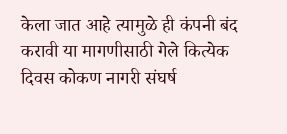केला जात आहे त्यामुळे ही कंपनी बंद करावी या मागणीसाठी गेले कित्येक दिवस कोकण नागरी संघर्ष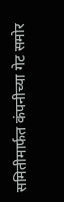समितीमार्फत कंपनीच्या गेट समोर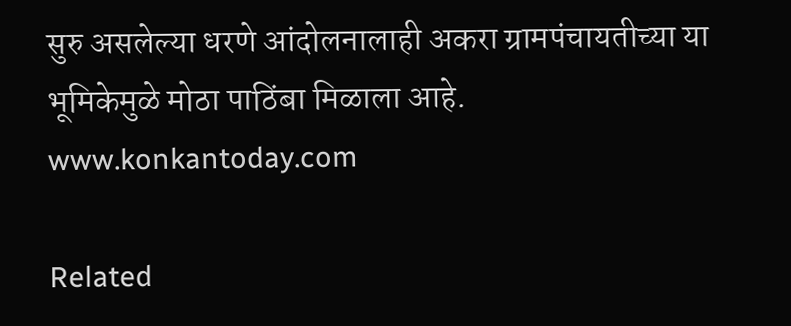सुरु असलेल्या धरणे आंदोलनालाही अकरा ग्रामपंचायतीच्या या भूमिकेमुळे मोठा पाठिंबा मिळाला आहे.
www.konkantoday.com

Related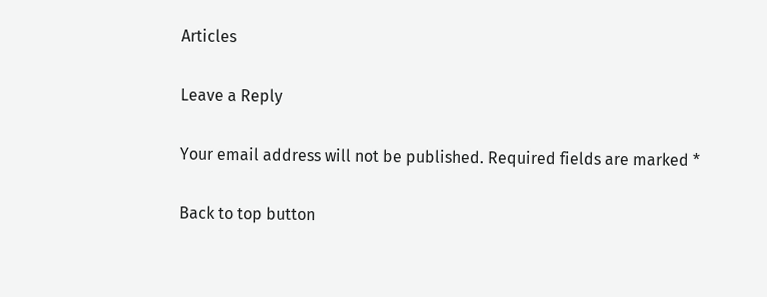Articles

Leave a Reply

Your email address will not be published. Required fields are marked *

Back to top button